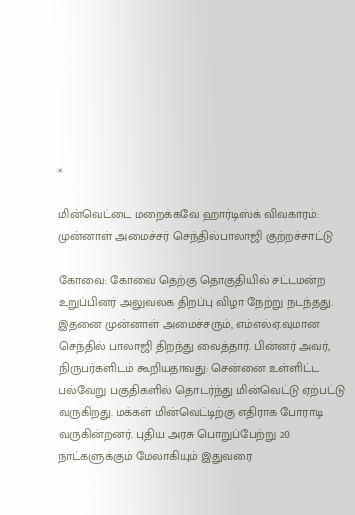×

மின்வெட்டை மறைக்கவே ஹார்டிஸ்க் விவகாரம்: முன்னாள் அமைச்சர் செந்தில்பாலாஜி குற்றச்சாட்டு

கோவை: கோவை தெற்கு தொகுதியில் சட்டமன்ற உறுப்பினர் அலுவலக திறப்பு விழா நேற்று நடந்தது. இதனை முன்னாள் அமைச்சரும், எம்எல்ஏ.வுமான செந்தில் பாலாஜி திறந்து வைத்தார். பின்னர் அவர், நிருபர்களிடம் கூறியதாவது: சென்னை உள்ளிட்ட பல்வேறு பகுதிகளில் தொடர்ந்து மின்வெட்டு ஏற்பட்டு வருகிறது. மக்கள் மின்வெட்டிற்கு எதிராக போராடி வருகின்றனர். புதிய அரசு பொறுப்பேற்று 20 நாட்களுக்கும் மேலாகியும் இதுவரை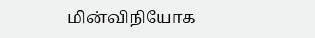மின்விநியோக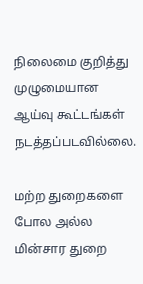நிலைமை குறித்து முழுமையான ஆய்வு கூட்டங்கள் நடத்தப்படவில்லை.

மற்ற துறைகளை போல அல்ல மின்சார துறை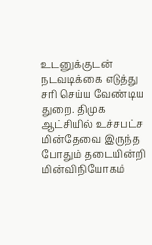உடனுக்குடன் நடவடிக்கை எடுத்து சரி செய்ய வேண்டிய துறை. திமுக ஆட்சியில் உச்சபட்ச மின்தேவை இருந்த போதும் தடையின்றி மின்விநியோகம்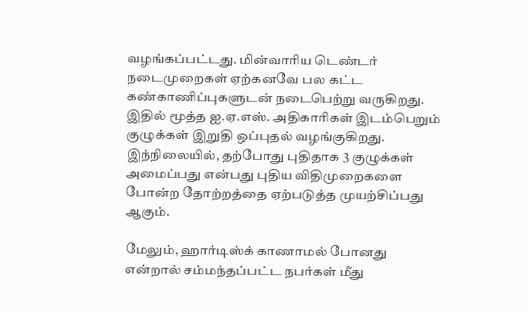வழங்கப்பட்டது. மின்வாரிய டெண்டர் நடைமுறைகள் ஏற்கனவே பல கட்ட கண்காணிப்புகளுடன் நடைபெற்று வருகிறது. இதில் மூத்த ஐ.ஏ.எஸ். அதிகாரிகள் இடம்பெறும் குழுக்கள் இறுதி ஒப்புதல் வழங்குகிறது. இந்நிலையில், தற்போது புதிதாக 3 குழுக்கள் அமைப்பது என்பது புதிய விதிமுறைகளை போன்ற தோற்றத்தை ஏற்படுத்த முயற்சிப்பது ஆகும்.

மேலும், ஹார்டிஸ்க் காணாமல் போனது என்றால் சம்மந்தப்பட்ட நபர்கள் மீது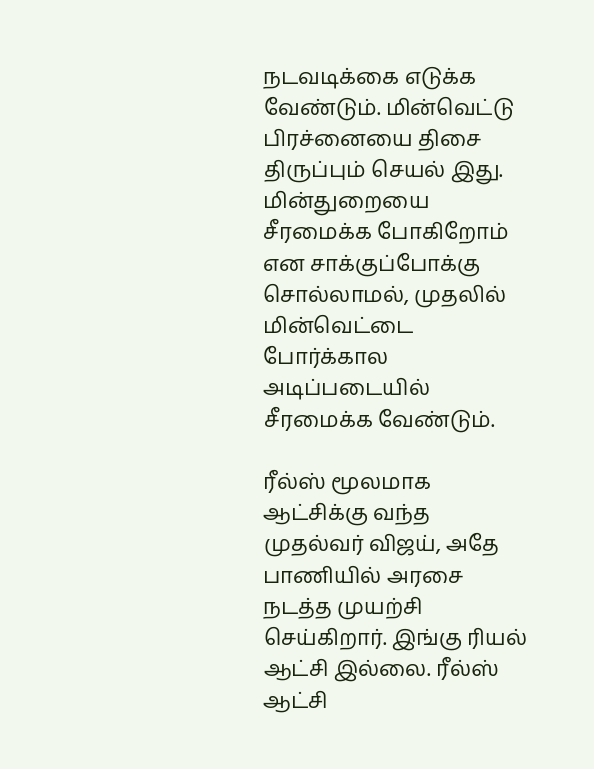நடவடிக்கை எடுக்க வேண்டும். மின்வெட்டு பிரச்னையை திசை திருப்பும் செயல் இது. மின்துறையை சீரமைக்க போகிறோம் என சாக்குப்போக்கு சொல்லாமல், முதலில் மின்வெட்டை போர்க்கால அடிப்படையில் சீரமைக்க வேண்டும்.

ரீல்ஸ் மூலமாக ஆட்சிக்கு வந்த முதல்வர் விஜய், அதே பாணியில் அரசை நடத்த முயற்சி செய்கிறார். இங்கு ரியல் ஆட்சி இல்லை. ரீல்ஸ் ஆட்சி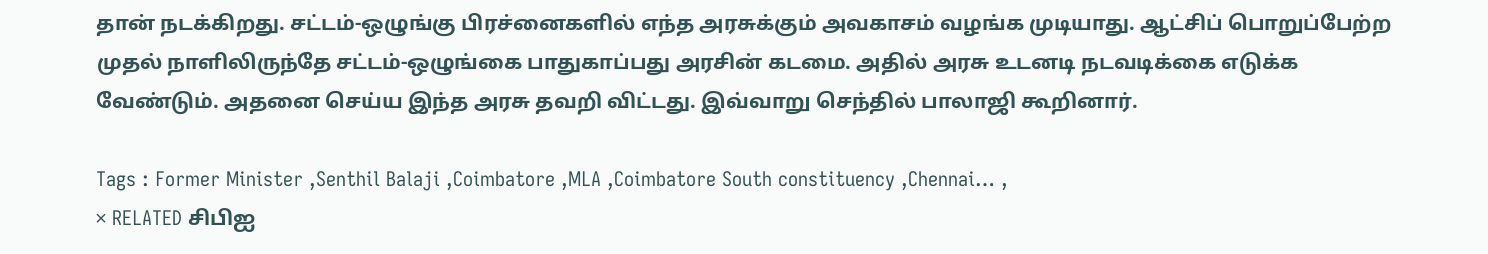தான் நடக்கிறது. சட்டம்-ஒழுங்கு பிரச்னைகளில் எந்த அரசுக்கும் அவகாசம் வழங்க முடியாது. ஆட்சிப் பொறுப்பேற்ற முதல் நாளிலிருந்தே சட்டம்-ஒழுங்கை பாதுகாப்பது அரசின் கடமை. அதில் அரசு உடனடி நடவடிக்கை எடுக்க வேண்டும். அதனை செய்ய இந்த அரசு தவறி விட்டது. இவ்வாறு செந்தில் பாலாஜி கூறினார்.

Tags : Former Minister ,Senthil Balaji ,Coimbatore ,MLA ,Coimbatore South constituency ,Chennai… ,
× RELATED சிபிஐ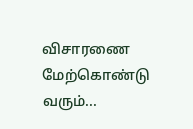விசாரணை மேற்கொண்டு வரும்...